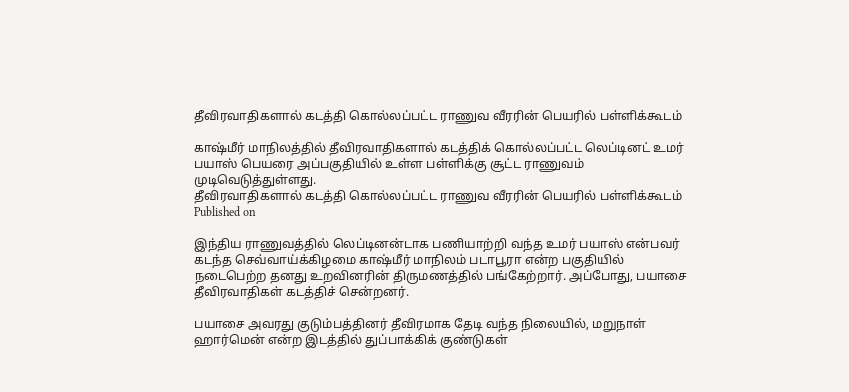தீவிரவாதிகளால் கடத்தி கொல்லப்பட்ட ராணுவ வீரரின் பெயரில் பள்ளிக்கூடம்

காஷ்மீர் மாநிலத்தில் தீவிரவாதிகளால் கடத்திக் கொல்லப்பட்ட லெப்டினட் உமர் பயாஸ் பெயரை அப்பகுதியில் உள்ள பள்ளிக்கு சூட்ட ராணுவம் முடிவெடுத்துள்ளது.
தீவிரவாதிகளால் கடத்தி கொல்லப்பட்ட ராணுவ வீரரின் பெயரில் பள்ளிக்கூடம்
Published on

இந்திய ராணுவத்தில் லெப்டினன்டாக பணியாற்றி வந்த உமர் பயாஸ் என்பவர் கடந்த செவ்வாய்க்கிழமை காஷ்மீர் மாநிலம் படாபூரா என்ற பகுதியில் நடைபெற்ற தனது உறவினரின் திருமணத்தில் பங்கேற்றார். அப்போது, பயாசை தீவிரவாதிகள் கடத்திச் சென்றனர்.

பயாசை அவரது குடும்பத்தினர் தீவிரமாக தேடி வந்த நிலையில், மறுநாள் ஹார்மென் என்ற இடத்தில் துப்பாக்கிக் குண்டுகள்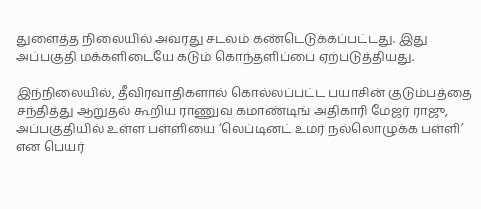துளைத்த நிலையில் அவரது சடலம் கண்டெடுக்கப்பட்டது. இது அப்பகுதி மக்களிடையே கடும் கொந்தளிப்பை ஏற்படுத்தியது.

இந்நிலையில், தீவிரவாதிகளால் கொல்லப்பட்ட பயாசின் குடும்பத்தை சந்தித்து ஆறுதல் கூறிய ராணுவ கமாண்டிங் அதிகாரி மேஜர் ராஜு, அப்பகுதியில் உள்ள பள்ளியை ‘லெப்டினட் உமர் நல்லொழுக்க பள்ளி’ என பெயர்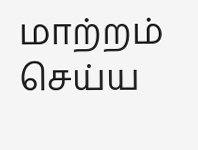மாற்றம் செய்ய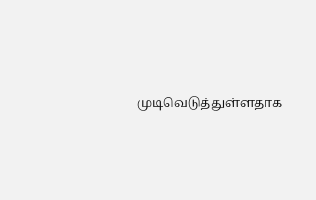முடிவெடுத்துள்ளதாக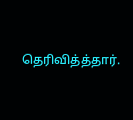தெரிவித்த்தார்.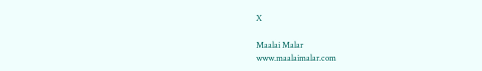X

Maalai Malar
www.maalaimalar.com